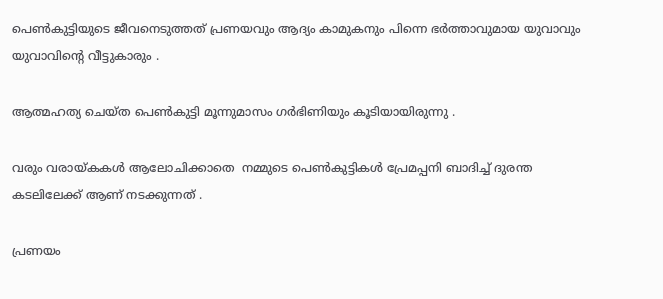പെൺകുട്ടിയുടെ ജീവനെടുത്തത് പ്രണയവും ആദ്യം കാമുകനും പിന്നെ ഭർത്താവുമായ യുവാവും യുവാവിന്റെ വീട്ടുകാരും .

ആത്മഹത്യ ചെയ്ത പെൺകുട്ടി മൂന്നുമാസം ഗർഭിണിയും കൂടിയായിരുന്നു .

വരും വരായ്കകൾ ആലോചിക്കാതെ  നമ്മുടെ പെൺകുട്ടികൾ പ്രേമപ്പനി ബാദിച്ച് ദുരന്ത കടലിലേക്ക് ആണ് നടക്കുന്നത് .

പ്രണയം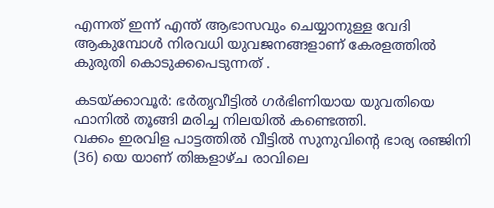എന്നത് ഇന്ന് എന്ത് ആഭാസവും ചെയ്യാനുള്ള വേദി ആകുമ്പോൾ നിരവധി യുവജനങ്ങളാണ് കേരളത്തിൽ കുരുതി കൊടുക്കപെടുന്നത് .

കടയ്ക്കാവൂർ: ഭർതൃവീട്ടിൽ ഗർഭിണിയായ യുവതിയെ ഫാനിൽ തൂങ്ങി മരിച്ച നിലയിൽ കണ്ടെത്തി.
വക്കം ഇരവിള പാട്ടത്തിൽ വീട്ടിൽ സുനുവിന്റെ ഭാര്യ രഞ്ജിനി (36) യെ യാണ് തിങ്കളാഴ്ച രാവിലെ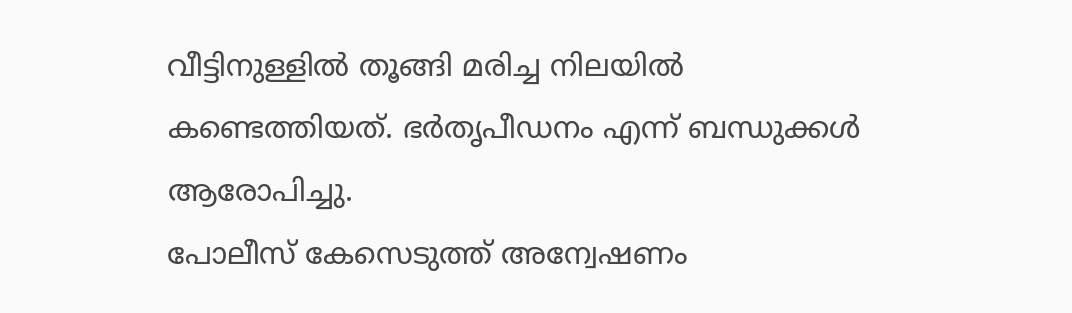വീട്ടിനുള്ളിൽ തൂങ്ങി മരിച്ച നിലയിൽ കണ്ടെത്തിയത്. ഭർതൃപീഡനം എന്ന് ബന്ധുക്കൾ ആരോപിച്ചു.
പോലീസ് കേസെടുത്ത് അന്വേഷണം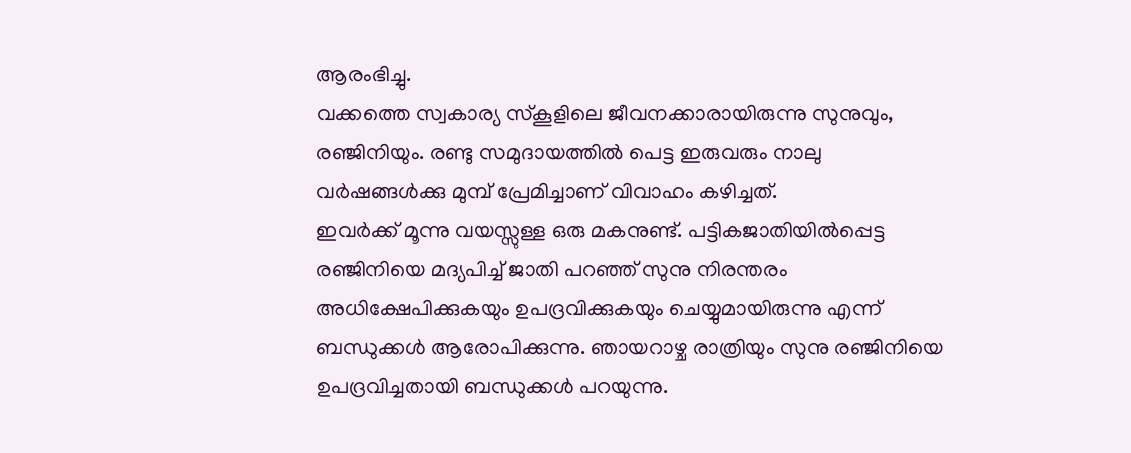ആരംഭിച്ചു.
വക്കത്തെ സ്വകാര്യ സ്കൂളിലെ ജീവനക്കാരായിരുന്നു സുനുവും, രഞ്ജിനിയും. രണ്ടു സമുദായത്തിൽ പെട്ട ഇരുവരും നാലു വർഷങ്ങൾക്കു മുമ്പ് പ്രേമിച്ചാണ് വിവാഹം കഴിച്ചത്.
ഇവർക്ക് മൂന്നു വയസ്സുള്ള ഒരു മകനുണ്ട്. പട്ടികജാതിയിൽപ്പെട്ട രഞ്ജിനിയെ മദ്യപിച്ച് ജാതി പറഞ്ഞ് സുനു നിരന്തരം അധിക്ഷേപിക്കുകയും ഉപദ്രവിക്കുകയും ചെയ്യുമായിരുന്നു എന്ന് ബന്ധുക്കൾ ആരോപിക്കുന്നു. ഞായറാഴ്ച രാത്രിയും സുനു രഞ്ജിനിയെ ഉപദ്രവിച്ചതായി ബന്ധുക്കൾ പറയുന്നു.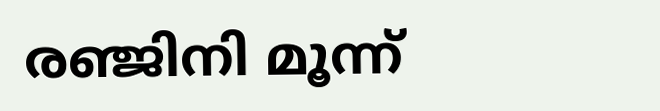രഞ്ജിനി മൂന്ന്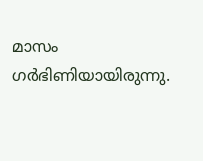മാസം ഗർഭിണിയായിരുന്നു.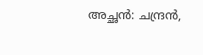അച്ഛൻ: ചന്ദ്രൻ,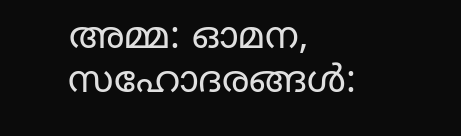അമ്മ: ഓമന, സഹോദരങ്ങൾ: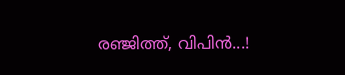രഞ്ജിത്ത്, വിപിൻ...!